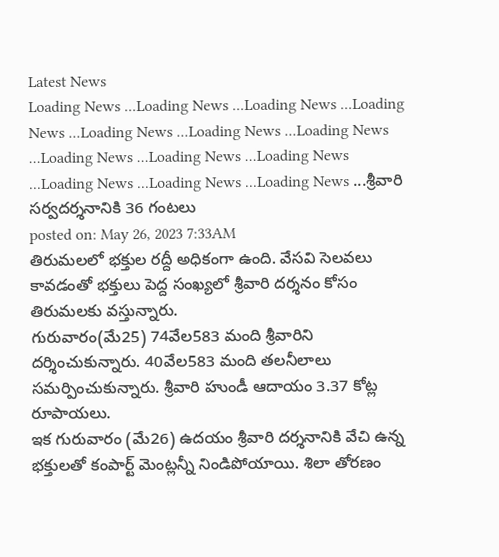Latest News
Loading News ...Loading News ...Loading News ...Loading News ...Loading News ...Loading News ...Loading News ...Loading News ...Loading News ...Loading News ...Loading News ...Loading News ...Loading News ...శ్రీవారి సర్వదర్శనానికి 36 గంటలు
posted on: May 26, 2023 7:33AM
తిరుమలలో భక్తుల రద్దీ అధికంగా ఉంది. వేసవి సెలవలు కావడంతో భక్తులు పెద్ద సంఖ్యలో శ్రీవారి దర్శనం కోసం తిరుమలకు వస్తున్నారు.
గురువారం(మే25) 74వేల583 మంది శ్రీవారిని దర్శించుకున్నారు. 40వేల583 మంది తలనీలాలు సమర్పించుకున్నారు. శ్రీవారి హుండీ ఆదాయం 3.37 కోట్ల రూపాయలు.
ఇక గురువారం (మే26) ఉదయం శ్రీవారి దర్శనానికి వేచి ఉన్న భక్తులతో కంపార్ట్ మెంట్లన్నీ నిండిపోయాయి. శిలా తోరణం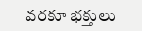వరకూ భక్తులు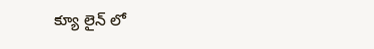క్యూ లైన్ లో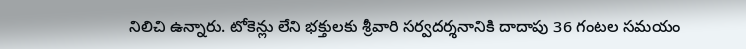నిలిచి ఉన్నారు. టోకెన్లు లేని భక్తులకు శ్రీవారి సర్వదర్శనానికి దాదాపు 36 గంటల సమయం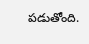పడుతోంది.